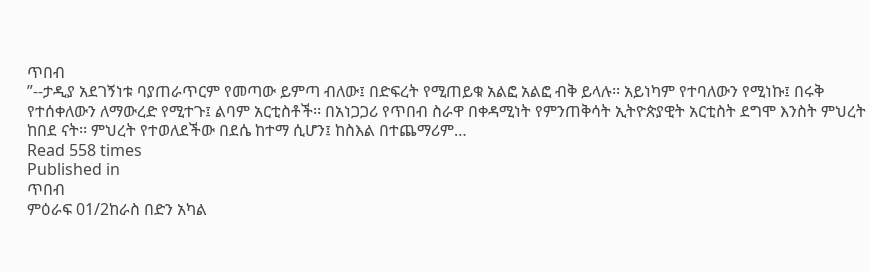ጥበብ
”--ታዲያ አደገኝነቱ ባያጠራጥርም የመጣው ይምጣ ብለው፤ በድፍረት የሚጠይቁ አልፎ አልፎ ብቅ ይላሉ፡፡ አይነካም የተባለውን የሚነኩ፤ በሩቅ የተሰቀለውን ለማውረድ የሚተጉ፤ ልባም አርቲስቶች፡፡ በአነጋጋሪ የጥበብ ስራዋ በቀዳሚነት የምንጠቅሳት ኢትዮጵያዊት አርቲስት ደግሞ እንስት ምህረት ከበደ ናት፡፡ ምህረት የተወለደችው በደሴ ከተማ ሲሆን፤ ከስእል በተጨማሪም…
Read 558 times
Published in
ጥበብ
ምዕራፍ 01/2ከራስ በድን አካል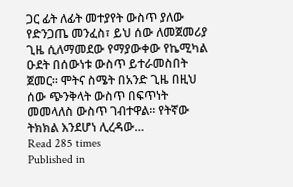ጋር ፊት ለፊት መተያየት ውስጥ ያለው የድንጋጤ መንፈስ፣ ይህ ሰው ለመጀመሪያ ጊዜ ሲለማመደው የማያውቀው የኬሚካል ዑደት በሰውነቱ ውስጥ ይተራመስበት ጀመር፡፡ ሞትና ስሜት በአንድ ጊዜ በዚህ ሰው ጭንቅላት ውስጥ በፍጥነት መመላለስ ውስጥ ገብተዋል፡፡ የትኛው ትክክል እንደሆነ ሊረዳው…
Read 285 times
Published in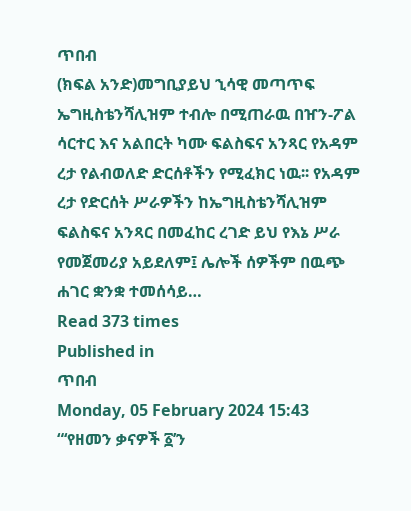ጥበብ
(ክፍል አንድ)መግቢያይህ ኂሳዊ መጣጥፍ ኤግዚስቴንሻሊዝም ተብሎ በሚጠራዉ በዠን-ፖል ሳርተር እና አልበርት ካሙ ፍልስፍና አንጻር የአዳም ረታ የልብወለድ ድርሰቶችን የሚፈክር ነዉ፡፡ የአዳም ረታ የድርሰት ሥራዎችን ከኤግዚስቴንሻሊዝም ፍልስፍና አንጻር በመፈከር ረገድ ይህ የእኔ ሥራ የመጀመሪያ አይደለም፤ ሌሎች ሰዎችም በዉጭ ሐገር ቋንቋ ተመሰሳይ…
Read 373 times
Published in
ጥበብ
Monday, 05 February 2024 15:43
“‘የዘመን ቃናዎች ፩’ን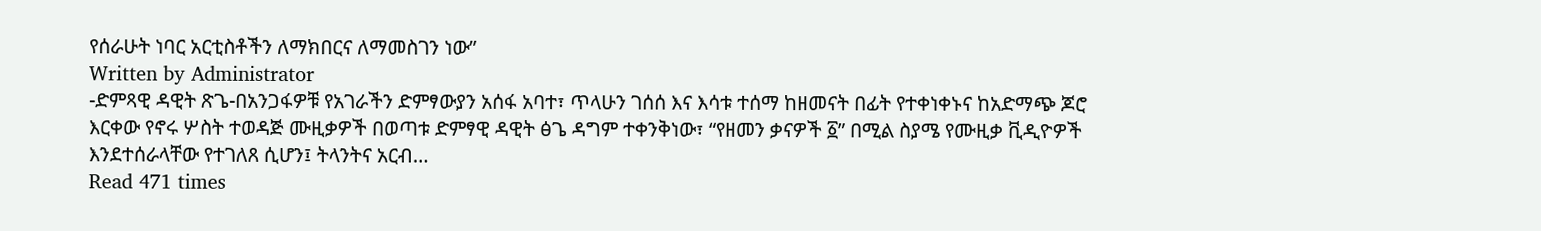የሰራሁት ነባር አርቲስቶችን ለማክበርና ለማመስገን ነው”
Written by Administrator
-ድምጻዊ ዳዊት ጽጌ-በአንጋፋዎቹ የአገራችን ድምፃውያን አሰፋ አባተ፣ ጥላሁን ገሰሰ እና እሳቱ ተሰማ ከዘመናት በፊት የተቀነቀኑና ከአድማጭ ጆሮ እርቀው የኖሩ ሦስት ተወዳጅ ሙዚቃዎች በወጣቱ ድምፃዊ ዳዊት ፅጌ ዳግም ተቀንቅነው፣ “የዘመን ቃናዎች ፩” በሚል ስያሜ የሙዚቃ ቪዲዮዎች እንደተሰራላቸው የተገለጸ ሲሆን፤ ትላንትና አርብ…
Read 471 times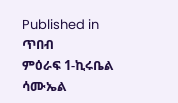Published in
ጥበብ
ምዕራፍ 1-ኪሩቤል ሳሙኤል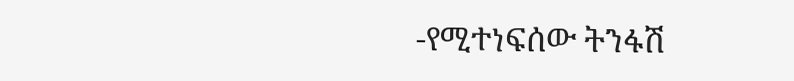-የሚተነፍሰው ትንፋሽ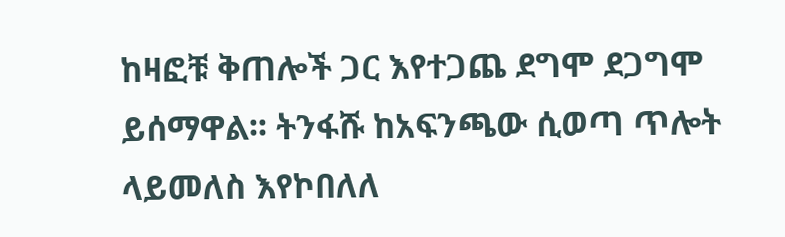ከዛፎቹ ቅጠሎች ጋር እየተጋጨ ደግሞ ደጋግሞ ይሰማዋል፡፡ ትንፋሹ ከአፍንጫው ሲወጣ ጥሎት ላይመለስ እየኮበለለ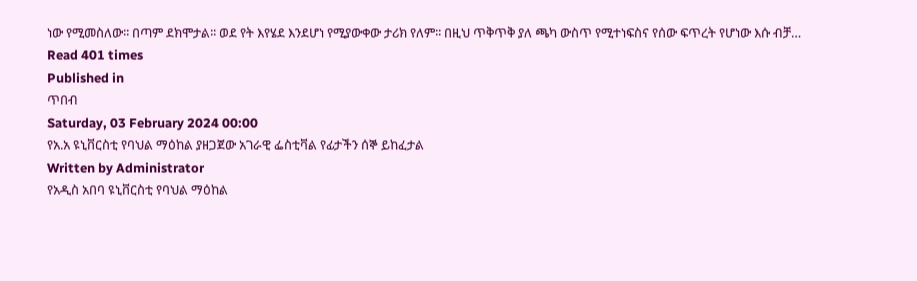ነው የሚመስለው፡፡ በጣም ደክሞታል፡፡ ወደ የት እየሄደ እንደሆነ የሚያውቀው ታሪክ የለም፡፡ በዚህ ጥቅጥቅ ያለ ጫካ ውስጥ የሚተነፍስና የሰው ፍጥረት የሆነው እሱ ብቻ…
Read 401 times
Published in
ጥበብ
Saturday, 03 February 2024 00:00
የአ.አ ዩኒቨርስቲ የባህል ማዕከል ያዘጋጀው አገራዊ ፌስቲቫል የፊታችን ሰኞ ይከፈታል
Written by Administrator
የአዲስ አበባ ዩኒቨርስቲ የባህል ማዕከል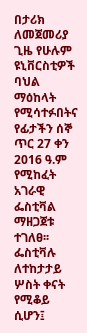በታሪክ ለመጀመሪያ ጊዜ የሁሉም ዩኒቨርስቲዎች ባህል ማዕከላት የሚሳተፉበትና የፊታችን ሰኞ ጥር 27 ቀን 2016 ዓ.ም የሚከፈት አገራዊ ፌስቲቫል ማዘጋጀቱ ተገለፀ፡፡ፌስቲቫሉ ለተከታታይ ሦስት ቀናት የሚቆይ ሲሆን፤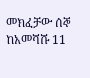መክፈቻው ሰኞ ከአመሻሹ 11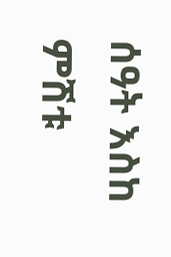ሰዓት እስከ ምሽቱ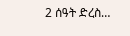2 ሰዓት ድረስ…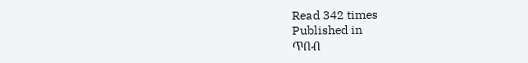Read 342 times
Published in
ጥበብ